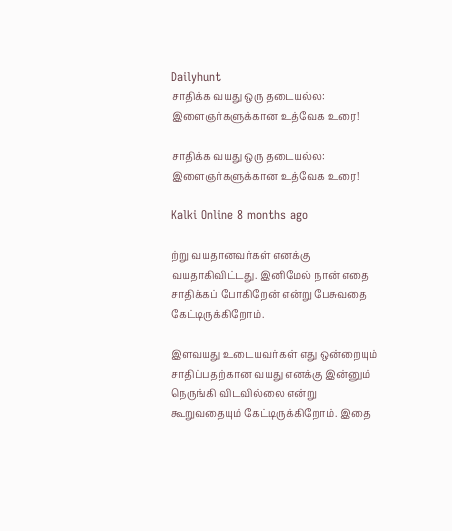Dailyhunt
சாதிக்க வயது ஒரு தடையல்ல: இளைஞர்களுக்கான உத்வேக உரை!

சாதிக்க வயது ஒரு தடையல்ல: இளைஞர்களுக்கான உத்வேக உரை!

Kalki Online 8 months ago

ற்று வயதானவர்கள் எனக்கு வயதாகிவிட்டது. இனிமேல் நான் எதை சாதிக்கப் போகிறேன் என்று பேசுவதை கேட்டிருக்கிறோம்.

இளவயது உடையவர்கள் எது ஒன்றையும் சாதிப்பதற்கான வயது எனக்கு இன்னும் நெருங்கி விடவில்லை என்று கூறுவதையும் கேட்டிருக்கிறோம். இதை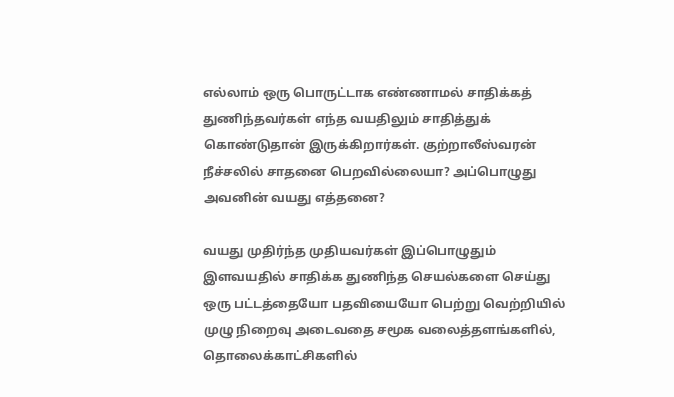எல்லாம் ஒரு பொருட்டாக எண்ணாமல் சாதிக்கத் துணிந்தவர்கள் எந்த வயதிலும் சாதித்துக் கொண்டுதான் இருக்கிறார்கள். குற்றாலீஸ்வரன் நீச்சலில் சாதனை பெறவில்லையா? அப்பொழுது அவனின் வயது எத்தனை?

வயது முதிர்ந்த முதியவர்கள் இப்பொழுதும் இளவயதில் சாதிக்க துணிந்த செயல்களை செய்து ஒரு பட்டத்தையோ பதவியையோ பெற்று வெற்றியில் முழு நிறைவு அடைவதை சமூக வலைத்தளங்களில், தொலைக்காட்சிகளில்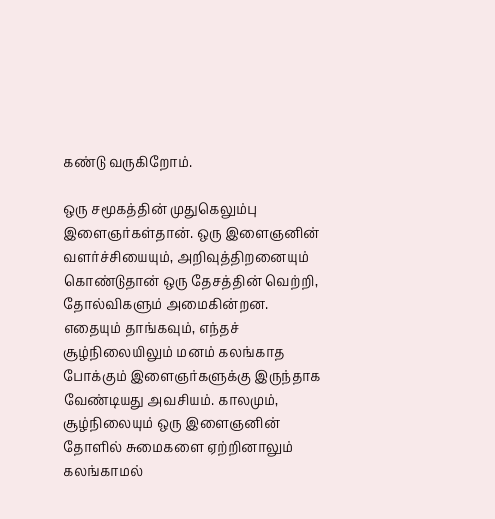கண்டு வருகிறோம்.

ஒரு சமூகத்தின் முதுகெலும்பு இளைஞர்கள்தான். ஒரு இளைஞனின் வளர்ச்சியையும், அறிவுத்திறனையும் கொண்டுதான் ஒரு தேசத்தின் வெற்றி, தோல்விகளும் அமைகின்றன. எதையும் தாங்கவும், எந்தச் சூழ்நிலையிலும் மனம் கலங்காத போக்கும் இளைஞர்களுக்கு இருந்தாக வேண்டியது அவசியம். காலமும், சூழ்நிலையும் ஒரு இளைஞனின் தோளில் சுமைகளை ஏற்றினாலும் கலங்காமல்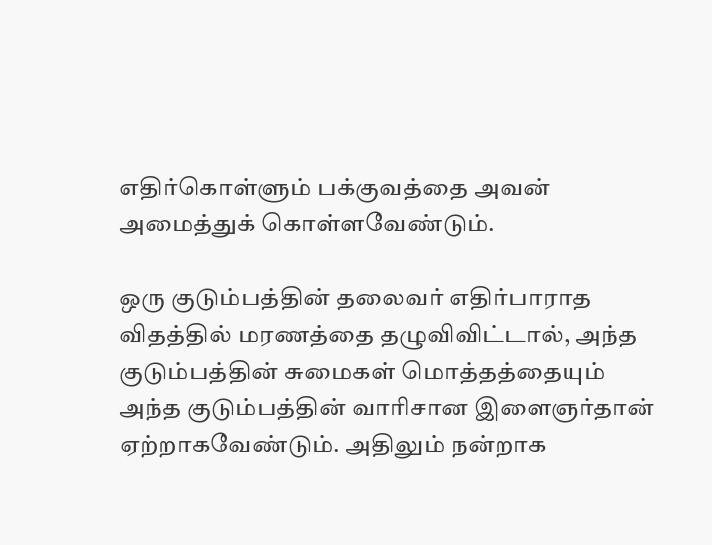எதிர்கொள்ளும் பக்குவத்தை அவன் அமைத்துக் கொள்ளவேண்டும்.

ஒரு குடும்பத்தின் தலைவர் எதிர்பாராத விதத்தில் மரணத்தை தழுவிவிட்டால், அந்த குடும்பத்தின் சுமைகள் மொத்தத்தையும் அந்த குடும்பத்தின் வாரிசான இளைஞர்தான் ஏற்றாகவேண்டும். அதிலும் நன்றாக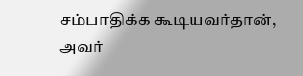சம்பாதிக்க கூடியவர்தான், அவர்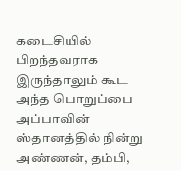கடைசியில் பிறந்தவராக இருந்தாலும் கூட அந்த பொறுப்பை அப்பாவின் ஸ்தானத்தில் நின்று அண்ணன், தம்பி,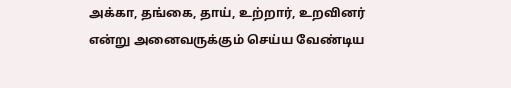அக்கா, தங்கை, தாய், உற்றார், உறவினர் என்று அனைவருக்கும் செய்ய வேண்டிய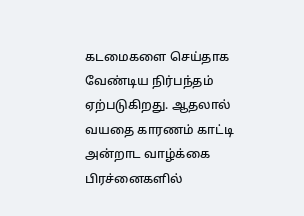கடமைகளை செய்தாக வேண்டிய நிர்பந்தம் ஏற்படுகிறது. ஆதலால் வயதை காரணம் காட்டி அன்றாட வாழ்க்கை பிரச்னைகளில்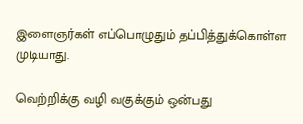இளைஞர்கள் எப்பொழுதும் தப்பித்துக்கொள்ள முடியாது.

வெற்றிக்கு வழி வகுக்கும் ஒன்பது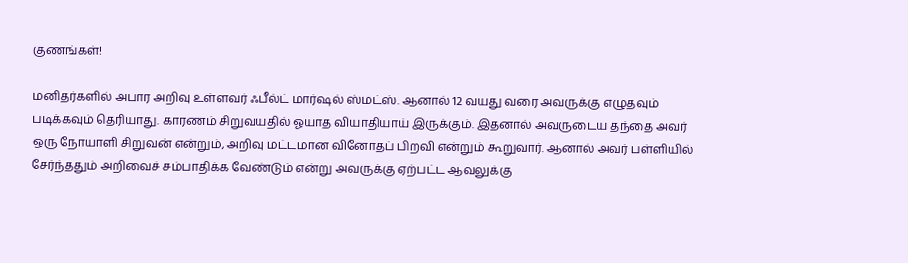குணங்கள்!

மனிதர்களில் அபார அறிவு உள்ளவர் ஃபீல்ட் மார்ஷல் ஸ்மட்ஸ். ஆனால் 12 வயது வரை அவருக்கு எழுதவும் படிக்கவும் தெரியாது. காரணம் சிறுவயதில் ஓயாத வியாதியாய் இருக்கும். இதனால் அவருடைய தந்தை அவர் ஒரு நோயாளி சிறுவன் என்றும், அறிவு மட்டமான வினோதப் பிறவி என்றும் கூறுவார். ஆனால் அவர் பள்ளியில் சேர்ந்ததும் அறிவைச் சம்பாதிக்க வேண்டும் என்று அவருக்கு ஏற்பட்ட ஆவலுக்கு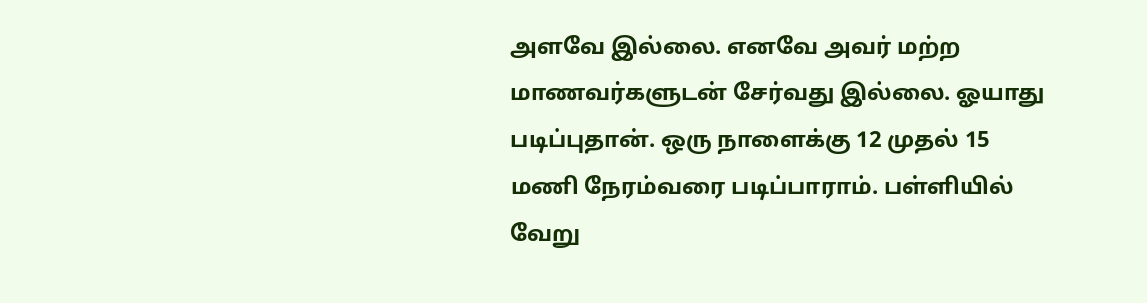அளவே இல்லை. எனவே அவர் மற்ற மாணவர்களுடன் சேர்வது இல்லை. ஓயாது படிப்புதான். ஒரு நாளைக்கு 12 முதல் 15 மணி நேரம்வரை படிப்பாராம். பள்ளியில் வேறு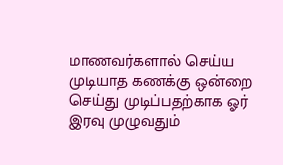மாணவர்களால் செய்ய முடியாத கணக்கு ஒன்றை செய்து முடிப்பதற்காக ஓர் இரவு முழுவதும்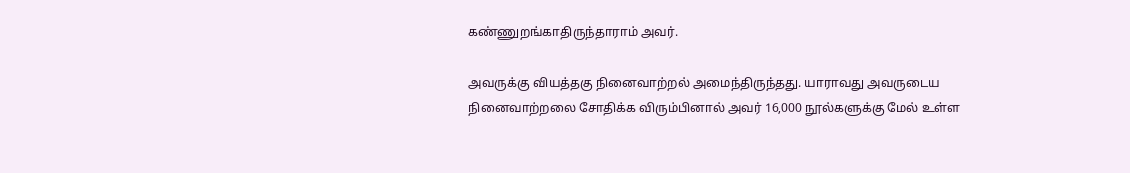கண்ணுறங்காதிருந்தாராம் அவர்.

அவருக்கு வியத்தகு நினைவாற்றல் அமைந்திருந்தது. யாராவது அவருடைய நினைவாற்றலை சோதிக்க விரும்பினால் அவர் 16,000 நூல்களுக்கு மேல் உள்ள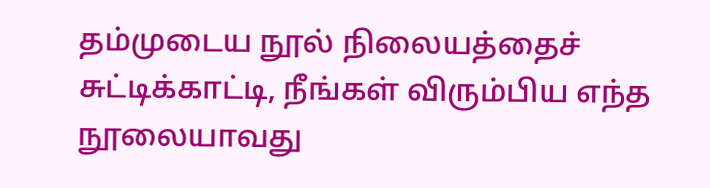தம்முடைய நூல் நிலையத்தைச் சுட்டிக்காட்டி, நீங்கள் விரும்பிய எந்த நூலையாவது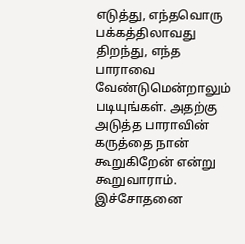எடுத்து, எந்தவொரு பக்கத்திலாவது திறந்து, எந்த பாராவை வேண்டுமென்றாலும் படியுங்கள். அதற்கு அடுத்த பாராவின் கருத்தை நான் கூறுகிறேன் என்று கூறுவாராம். இச்சோதனை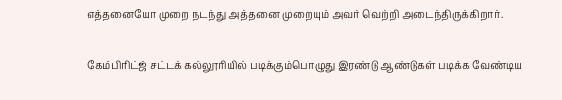எத்தனையோ முறை நடந்து அத்தனை முறையும் அவர் வெற்றி அடைந்திருக்கிறார்.

கேம்பிரிட்ஜ் சட்டக் கல்லூரியில் படிக்கும்பொழுது இரண்டு ஆண்டுகள் படிக்க வேண்டிய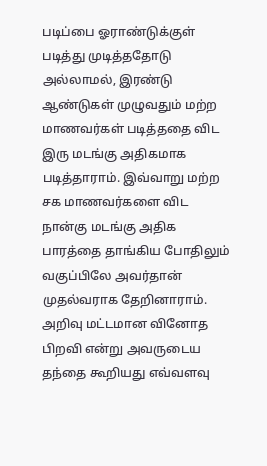படிப்பை ஓராண்டுக்குள் படித்து முடித்ததோடு அல்லாமல், இரண்டு ஆண்டுகள் முழுவதும் மற்ற மாணவர்கள் படித்ததை விட இரு மடங்கு அதிகமாக படித்தாராம். இவ்வாறு மற்ற சக மாணவர்களை விட நான்கு மடங்கு அதிக பாரத்தை தாங்கிய போதிலும் வகுப்பிலே அவர்தான் முதல்வராக தேறினாராம். அறிவு மட்டமான வினோத பிறவி என்று அவருடைய தந்தை கூறியது எவ்வளவு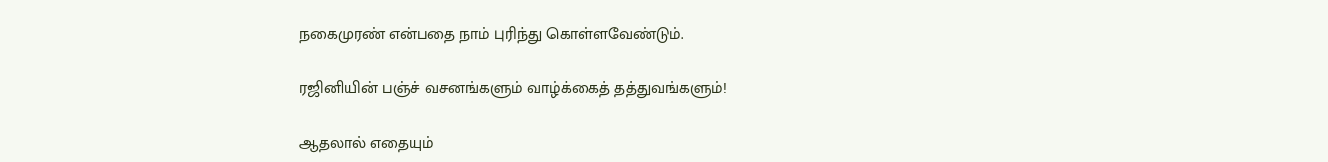நகைமுரண் என்பதை நாம் புரிந்து கொள்ளவேண்டும்.

ரஜினியின் பஞ்ச் வசனங்களும் வாழ்க்கைத் தத்துவங்களும்!

ஆதலால் எதையும்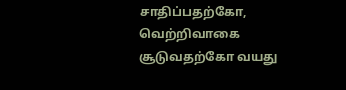சாதிப்பதற்கோ, வெற்றிவாகை சூடுவதற்கோ வயது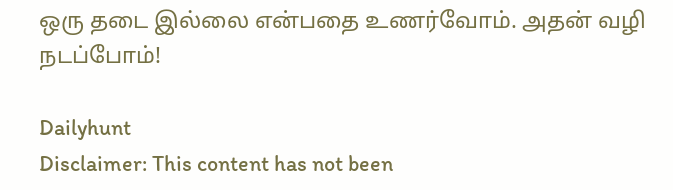ஒரு தடை இல்லை என்பதை உணர்வோம். அதன் வழி நடப்போம்!

Dailyhunt
Disclaimer: This content has not been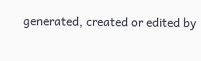generated, created or edited by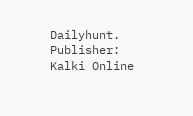Dailyhunt. Publisher: Kalki Online